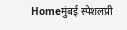Homeमुंबई स्पेशलप्री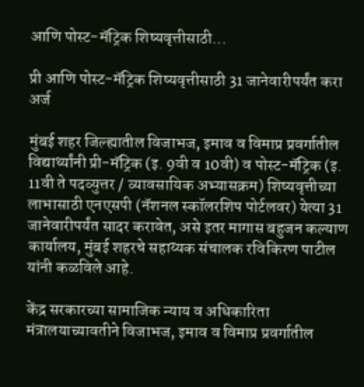आणि पोस्ट-मॅट्रिक शिष्यवृत्तीसाठी...

प्री आणि पोस्ट-मॅट्रिक शिष्यवृत्तीसाठी 31 जानेवारीपर्यंत करा अर्ज

मुंबई शहर जिल्ह्यातील विजाभज, इमाव व विमाप्र प्रवर्गातील विद्यार्थ्यांनी प्री-मॅट्रिक (इ. 9वी व 10वी) व पोस्ट-मॅट्रिक (इ. 11वी ते पदव्युत्तर / व्यावसायिक अभ्यासक्रम) शिष्यवृत्तीच्या लाभासाठी एनएसपी (नॅशनल स्कॉलरशिप पोर्टलवर) येत्या 31 जानेवारीपर्यंत सादर करावेत, असे इतर मागास बहुजन कल्याण कार्यालय, मुंबई शहरचे सहाय्यक संचालक रविकिरण पाटील यांनी कळविले आहे.

केंद्र सरकारच्या सामाजिक न्याय व अधिकारिता मंत्रालयाच्यावतीने विजाभज, इमाव व विमाप्र प्रवर्गातील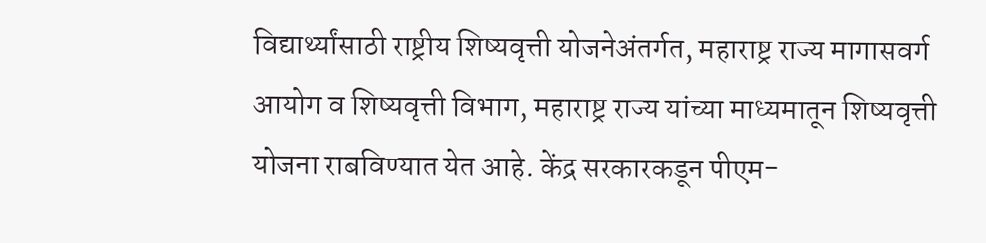विद्यार्थ्यांसाठी राष्ट्रीय शिष्यवृत्ती योजनेअंतर्गत, महाराष्ट्र राज्य मागासवर्ग आयोग व शिष्यवृत्ती विभाग, महाराष्ट्र राज्य यांच्या माध्यमातून शिष्यवृत्ती योजना राबविण्यात येत आहे. केंद्र सरकारकडून पीएम-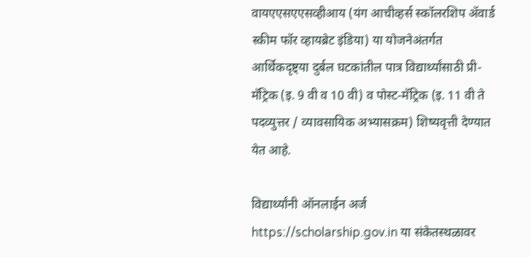वायएएसएएसव्हीआय (यंग आचीव्हर्स स्कॉलरशिप ॲवार्ड स्कीम फॉर व्हायब्रेट इंडिया) या योजनेअंतर्गत आर्थिकदृष्ट्या दुर्बल घटकांतील पात्र विद्यार्थ्यांसाठी प्री-मॅट्रिक (इ. 9 वी व 10 वी) व पोस्ट-मॅट्रिक (इ. 11 वी ते पदव्युत्तर / व्यावसायिक अभ्यासक्रम) शिष्यवृत्ती देण्यात येत आहे.

विद्यार्थ्यांनी ऑनलाईन अर्ज https://scholarship.gov.in या संकेतस्थळावर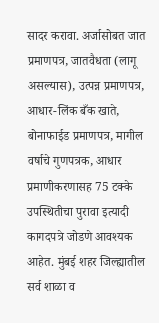सादर करावा. अर्जासोबत जात प्रमाणपत्र, जातवैधता (लागू असल्यास), उत्पन्न प्रमाणपत्र, आधार-लिंक बँक खाते, बोनाफाईड प्रमाणपत्र, मागील वर्षाचे गुणपत्रक, आधार प्रमाणीकरणासह 75 टक्के उपस्थितीचा पुरावा इत्यादी कागदपत्रे जोडणे आवश्यक आहेत. मुंबई शहर जिल्ह्यातील सर्व शाळा व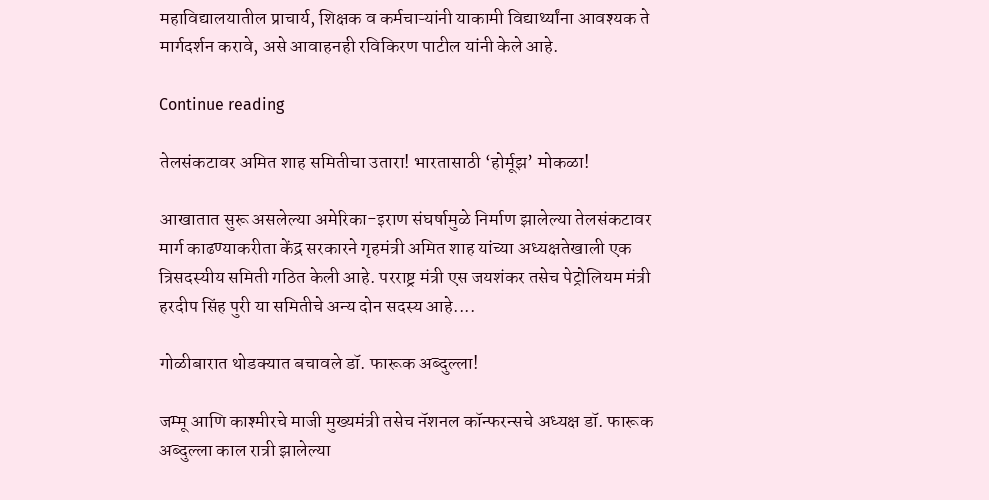महाविद्यालयातील प्राचार्य, शिक्षक व कर्मचाऱ्यांनी याकामी विद्यार्थ्यांना आवश्यक ते मार्गदर्शन करावे, असे आवाहनही रविकिरण पाटील यांनी केले आहे.

Continue reading

तेलसंकटावर अमित शाह समितीचा उतारा! भारतासाठी ‘होर्मूझ’ मोकळा!

आखातात सुरू असलेल्या अमेरिका-इराण संघर्षामुळे निर्माण झालेल्या तेलसंकटावर मार्ग काढण्याकरीता केंद्र सरकारने गृहमंत्री अमित शाह यांच्या अध्यक्षतेखाली एक त्रिसदस्यीय समिती गठित केली आहे. परराष्ट्र मंत्री एस जयशंकर तसेच पेट्रोलियम मंत्री हरदीप सिंह पुरी या समितीचे अन्य दोन सदस्य आहे....

गोळीबारात थोडक्यात बचावले डॉ. फारूक अब्दुल्ला!

जम्मू आणि काश्मीरचे माजी मुख्यमंत्री तसेच नॅशनल कॉन्फरन्सचे अध्यक्ष डॉ. फारूक अब्दुल्ला काल रात्री झालेल्या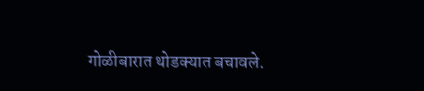गोळीबारात थोडक्यात बचावले.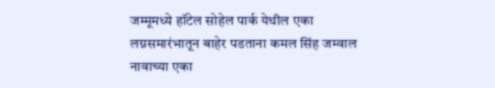जम्मूमध्ये हॉटेल सोहेल पार्क येथील एका लग्नसमारंभातून बाहेर पडताना कमल सिंह जम्वाल नावाच्या एका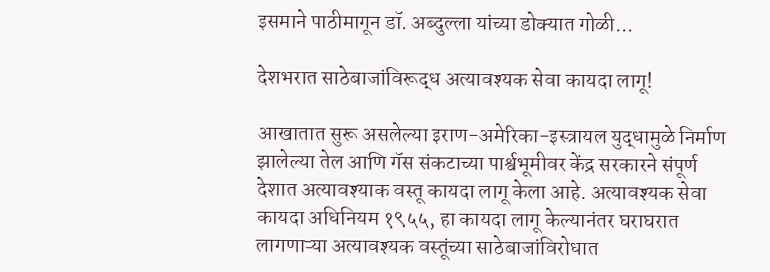इसमाने पाठीमागून डॉ. अब्दुल्ला यांच्या डोक्यात गोळी...

देशभरात साठेबाजांविरूद्ध अत्यावश्यक सेवा कायदा लागू!

आखातात सुरू असलेल्या इराण-अमेरिका-इस्त्रायल युद्धामुळे निर्माण झालेल्या तेल आणि गॅस संकटाच्या पार्श्वभूमीवर केंद्र सरकारने संपूर्ण देशात अत्यावश्याक वस्तू कायदा लागू केला आहे. अत्यावश्यक सेवा कायदा अधिनियम १९५५, हा कायदा लागू केल्यानंतर घराघरात लागणाऱ्या अत्यावश्यक वस्तूंच्या साठेबाजांविरोधात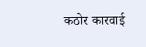कठोर कारवाई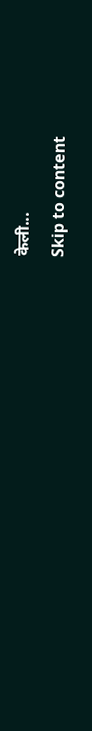केली...
Skip to content